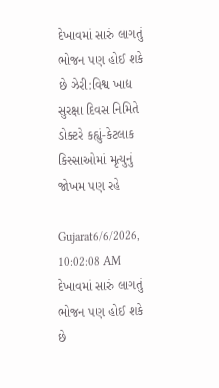દેખાવમાં સારું લાગતું ભોજન પણ હોઈ શકે છે ઝેરી:વિશ્વ ખાદ્ય સુરક્ષા દિવસ નિમિતે ડોક્ટરે કહ્યું-કેટલાક કિસ્સાઓમાં મૃત્યુનું જોખમ પણ રહે

Gujarat6/6/2026, 10:02:08 AM
દેખાવમાં સારું લાગતું ભોજન પણ હોઈ શકે છે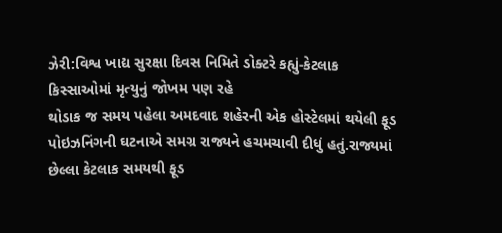ઝેરી:વિશ્વ ખાદ્ય સુરક્ષા દિવસ નિમિતે ડોક્ટરે કહ્યું-કેટલાક કિસ્સાઓમાં મૃત્યુનું જોખમ પણ રહે
થોડાક જ સમય પહેલા અમદવાદ શહેરની એક હોસ્ટેલમાં થયેલી ફૂડ પોઇઝનિંગની ઘટનાએ સમગ્ર રાજ્યને હચમચાવી દીધું હતું.રાજ્યમાં છેલ્લા કેટલાક સમયથી ફૂડ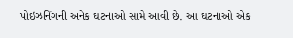પોઇઝનિંગની અનેક ઘટનાઓ સામે આવી છે. આ ઘટનાઓ એક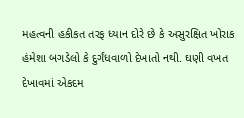મહત્વની હકીકત તરફ ધ્યાન દોરે છે કે અસુરક્ષિત ખોરાક હંમેશા બગડેલો કે દુર્ગંધવાળો દેખાતો નથી. ઘણી વખત દેખાવમાં એકદમ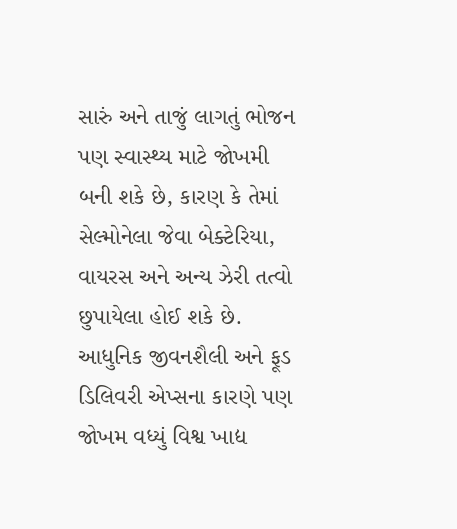સારું અને તાજું લાગતું ભોજન પણ સ્વાસ્થ્ય માટે જોખમી બની શકે છે, કારણ કે તેમાં સેલ્મોનેલા જેવા બેક્ટેરિયા, વાયરસ અને અન્ય ઝેરી તત્વો છુપાયેલા હોઈ શકે છે. આધુનિક જીવનશૈલી અને ફૂડ ડિલિવરી એપ્સના કારણે પણ જોખમ વધ્યું વિશ્વ ખાદ્ય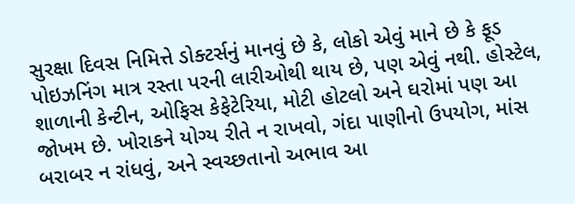સુરક્ષા દિવસ નિમિત્તે ડોક્ટર્સનું માનવું છે કે, લોકો એવું માને છે કે ફૂડ પોઇઝનિંગ માત્ર રસ્તા પરની લારીઓથી થાય છે, પણ એવું નથી. હોસ્ટેલ, શાળાની કેન્ટીન, ઓફિસ કેફેટેરિયા, મોટી હોટલો અને ઘરોમાં પણ આ જોખમ છે. ખોરાકને યોગ્ય રીતે ન રાખવો, ગંદા પાણીનો ઉપયોગ, માંસ બરાબર ન રાંધવું, અને સ્વચ્છતાનો અભાવ આ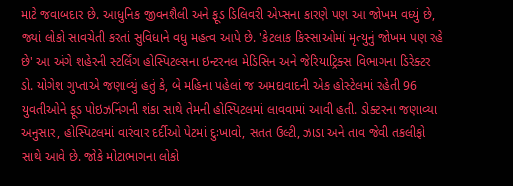માટે જવાબદાર છે. આધુનિક જીવનશૈલી અને ફૂડ ડિલિવરી એપ્સના કારણે પણ આ જોખમ વધ્યું છે, જ્યાં લોકો સાવચેતી કરતાં સુવિધાને વધુ મહત્વ આપે છે. 'કેટલાક કિસ્સાઓમાં મૃત્યુનું જોખમ પણ રહે છે' આ અંગે શહેરની સ્ટર્લિંગ હોસ્પિટલ્સના ઇન્ટરનલ મેડિસિન અને જેરિયાટ્રિક્સ વિભાગના ડિરેક્ટર ડો. યોગેશ ગુપ્તાએ જણાવ્યું હતું કે, બે મહિના પહેલાં જ અમદાવાદની એક હોસ્ટેલમાં રહેતી 96 યુવતીઓને ફૂડ પોઇઝનિંગની શંકા સાથે તેમની હોસ્પિટલમાં લાવવામાં આવી હતી. ડોક્ટરના જણાવ્યા અનુસાર, હોસ્પિટલમાં વારંવાર દર્દીઓ પેટમાં દુઃખાવો, સતત ઉલ્ટી, ઝાડા અને તાવ જેવી તકલીફો સાથે આવે છે. જોકે મોટાભાગના લોકો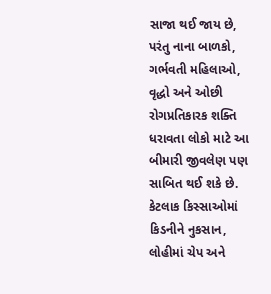સાજા થઈ જાય છે, પરંતુ નાના બાળકો, ગર્ભવતી મહિલાઓ, વૃદ્ધો અને ઓછી રોગપ્રતિકારક શક્તિ ધરાવતા લોકો માટે આ બીમારી જીવલેણ પણ સાબિત થઈ શકે છે. કેટલાક કિસ્સાઓમાં કિડનીને નુકસાન, લોહીમાં ચેપ અને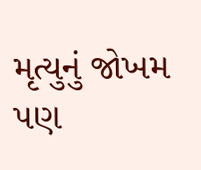મૃત્યુનું જોખમ પણ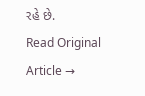રહે છે.
Read Original Article →